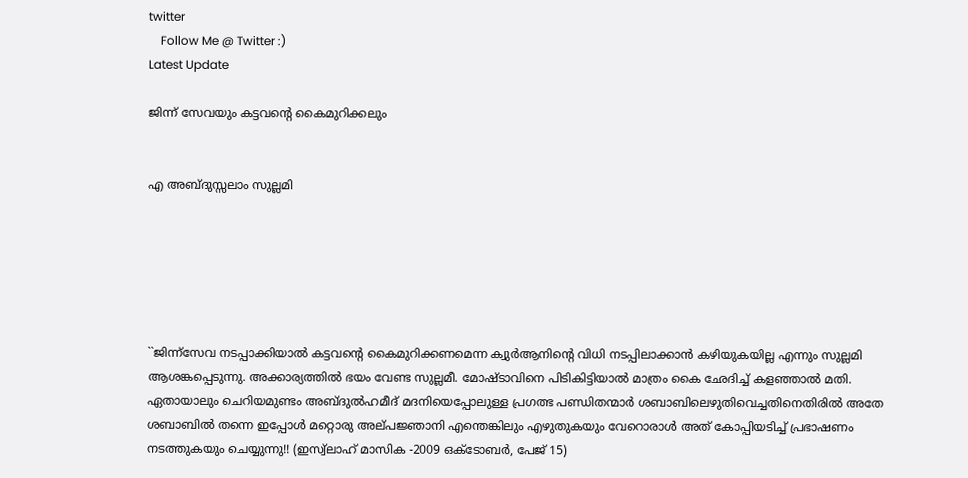twitter
    Follow Me @ Twitter :)
Latest Update

ജിന്ന്‌ സേവയും കട്ടവന്റെ കൈമുറിക്കലും


എ അബ്‌ദുസ്സലാം സുല്ലമി






``ജിന്ന്‌സേവ നടപ്പാക്കിയാല്‍ കട്ടവന്റെ കൈമുറിക്കണമെന്ന ക്വുര്‍ആനിന്റെ വിധി നടപ്പിലാക്കാന്‍ കഴിയുകയില്ല എന്നും സുല്ലമി ആശങ്കപ്പെടുന്നു. അക്കാര്യത്തില്‍ ഭയം വേണ്ട സുല്ലമീ. മോഷ്‌ടാവിനെ പിടികിട്ടിയാല്‍ മാത്രം കൈ ഛേദിച്ച്‌ കളഞ്ഞാല്‍ മതി. ഏതായാലും ചെറിയമുണ്ടം അബ്‌ദുല്‍ഹമീദ്‌ മദനിയെപ്പോലുള്ള പ്രഗത്ഭ പണ്ഡിതന്മാര്‍ ശബാബിലെഴുതിവെച്ചതിനെതിരില്‍ അതേ ശബാബില്‍ തന്നെ ഇപ്പോള്‍ മറ്റൊരു അല്‌പജ്ഞാനി എന്തെങ്കിലും എഴുതുകയും വേറൊരാള്‍ അത്‌ കോപ്പിയടിച്ച്‌ പ്രഭാഷണം നടത്തുകയും ചെയ്യുന്നു!! (ഇസ്വ്‌ലാഹ്‌ മാസിക -2009 ഒക്‌ടോബര്‍, പേജ്‌ 15)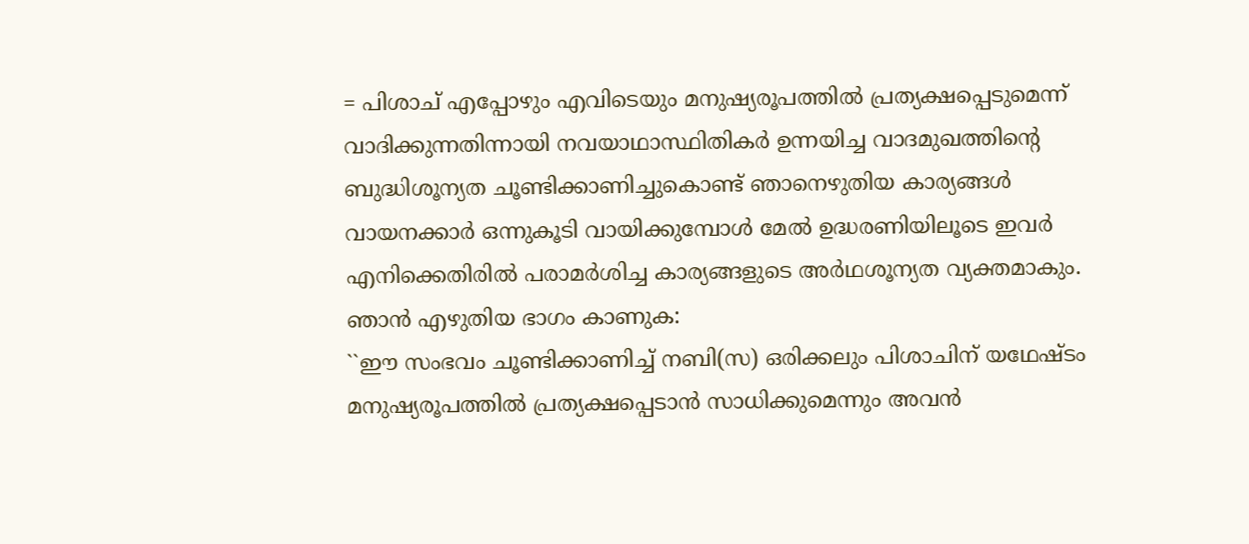= പിശാച്‌ എപ്പോഴും എവിടെയും മനുഷ്യരൂപത്തില്‍ പ്രത്യക്ഷപ്പെടുമെന്ന്‌ വാദിക്കുന്നതിന്നായി നവയാഥാസ്ഥിതികര്‍ ഉന്നയിച്ച വാദമുഖത്തിന്റെ ബുദ്ധിശൂന്യത ചൂണ്ടിക്കാണിച്ചുകൊണ്ട്‌ ഞാനെഴുതിയ കാര്യങ്ങള്‍ വായനക്കാര്‍ ഒന്നുകൂടി വായിക്കുമ്പോള്‍ മേല്‍ ഉദ്ധരണിയിലൂടെ ഇവര്‍ എനിക്കെതിരില്‍ പരാമര്‍ശിച്ച കാര്യങ്ങളുടെ അര്‍ഥശൂന്യത വ്യക്തമാകും. ഞാന്‍ എഴുതിയ ഭാഗം കാണുക:
``ഈ സംഭവം ചൂണ്ടിക്കാണിച്ച്‌ നബി(സ) ഒരിക്കലും പിശാചിന്‌ യഥേഷ്‌ടം മനുഷ്യരൂപത്തില്‍ പ്രത്യക്ഷപ്പെടാന്‍ സാധിക്കുമെന്നും അവന്‍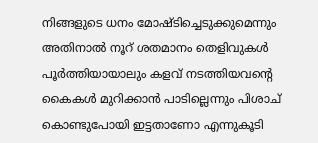നിങ്ങളുടെ ധനം മോഷ്‌ടിച്ചെടുക്കുമെന്നും അതിനാല്‍ നൂറ്‌ ശതമാനം തെളിവുകള്‍ പൂര്‍ത്തിയായാലും കളവ്‌ നടത്തിയവന്റെ കൈകള്‍ മുറിക്കാന്‍ പാടില്ലെന്നും പിശാച്‌ കൊണ്ടുപോയി ഇട്ടതാണോ എന്നുകൂടി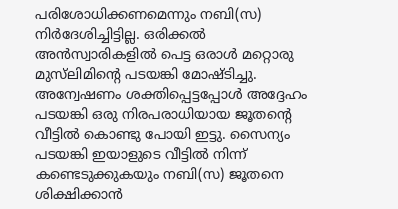പരിശോധിക്കണമെന്നും നബി(സ) നിര്‍ദേശിച്ചിട്ടില്ല. ഒരിക്കല്‍ അന്‍സ്വാരികളില്‍ പെട്ട ഒരാള്‍ മറ്റൊരു മുസ്‌ലിമിന്റെ പടയങ്കി മോഷ്‌ടിച്ചു. അന്വേഷണം ശക്തിപ്പെട്ടപ്പോള്‍ അദ്ദേഹം പടയങ്കി ഒരു നിരപരാധിയായ ജൂതന്റെ വീട്ടില്‍ കൊണ്ടു പോയി ഇട്ടു. സൈന്യം പടയങ്കി ഇയാളുടെ വീട്ടില്‍ നിന്ന്‌ കണ്ടെടുക്കുകയും നബി(സ) ജൂതനെ ശിക്ഷിക്കാന്‍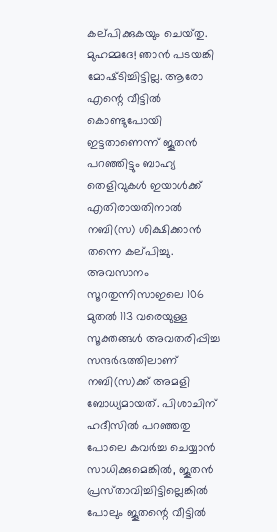കല്‌പിക്കുകയും ചെയ്‌തു. മുഹമ്മദേ! ഞാന്‍ പടയങ്കി മോഷ്‌ടിച്ചിട്ടില്ല. ആരോ എന്റെ വീട്ടില്‍ കൊണ്ടുപോയി ഇട്ടതാണെന്ന്‌ ജൂതന്‍ പറഞ്ഞിട്ടും ബാഹ്യ തെളിവുകള്‍ ഇയാള്‍ക്ക്‌ എതിരായതിനാല്‍ നബി(സ) ശിക്ഷിക്കാന്‍ തന്നെ കല്‌പിച്ചു. അവസാനം സൂറതുന്നിസാഇലെ 106 മുതല്‍ 113 വരെയുള്ള സൂക്തങ്ങള്‍ അവതരിപ്പിച്ച സന്ദര്‍ഭത്തിലാണ്‌ നബി(സ)ക്ക്‌ അമളി ബോധ്യമായത്‌. പിശാചിന്‌ ഹദീസില്‍ പറഞ്ഞതു പോലെ കവര്‍ച്ച ചെയ്യാന്‍ സാധിക്കുമെങ്കില്‍, ജൂതന്‍ പ്രസ്‌താവിച്ചിട്ടില്ലെങ്കില്‍ പോലും ജൂതന്റെ വീട്ടില്‍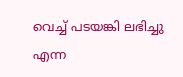വെച്ച്‌ പടയങ്കി ലഭിച്ചു എന്ന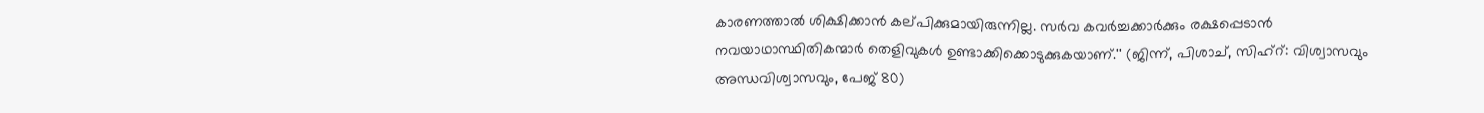കാരണത്താല്‍ ശിക്ഷിക്കാന്‍ കല്‌പിക്കുമായിരുന്നില്ല. സര്‍വ കവര്‍ച്ചക്കാര്‍ക്കും രക്ഷപ്പെടാന്‍ നവയാഥാസ്ഥിതികന്മാര്‍ തെളിവുകള്‍ ഉണ്ടാക്കിക്കൊടുക്കുകയാണ്‌.'' (ജിന്ന്‌, പിശാച്‌, സിഹ്‌റ്‌: വിശ്വാസവും അന്ധവിശ്വാസവും, പേജ്‌ 80)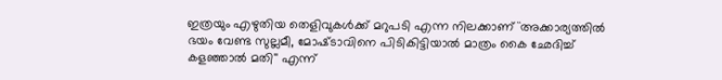ഇത്രയും എഴുതിയ തെളിവുകള്‍ക്ക്‌ മറുപടി എന്ന നിലക്കാണ്‌ ``അക്കാര്യത്തില്‍ ഭയം വേണ്ട സുല്ലമീ, മോഷ്‌ടാവിനെ പിടികിട്ടിയാല്‍ മാത്രം കൈ ഛേദിച്ച്‌ കളഞ്ഞാല്‍ മതി'' എന്ന്‌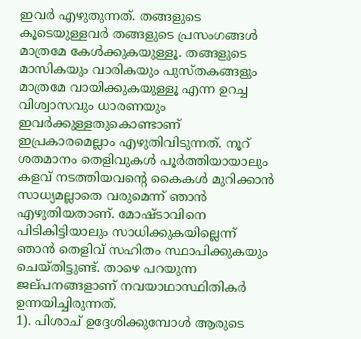ഇവര്‍ എഴുതുന്നത്‌. തങ്ങളുടെ കൂടെയുള്ളവര്‍ തങ്ങളുടെ പ്രസംഗങ്ങള്‍ മാത്രമേ കേള്‍ക്കുകയുള്ളൂ. തങ്ങളുടെ മാസികയും വാരികയും പുസ്‌തകങ്ങളും മാത്രമേ വായിക്കുകയുള്ളൂ എന്ന ഉറച്ച വിശ്വാസവും ധാരണയും ഇവര്‍ക്കുള്ളതുകൊണ്ടാണ്‌ ഇപ്രകാരമെല്ലാം എഴുതിവിടുന്നത്‌. നൂറ്‌ ശതമാനം തെളിവുകള്‍ പൂര്‍ത്തിയായാലും കളവ്‌ നടത്തിയവന്റെ കൈകള്‍ മുറിക്കാന്‍ സാധ്യമല്ലാതെ വരുമെന്ന്‌ ഞാന്‍ എഴുതിയതാണ്‌. മോഷ്‌ടാവിനെ പിടികിട്ടിയാലും സാധിക്കുകയില്ലെന്ന്‌ ഞാന്‍ തെളിവ്‌ സഹിതം സ്ഥാപിക്കുകയും ചെയ്‌തിട്ടുണ്ട്‌. താഴെ പറയുന്ന ജല്‌പനങ്ങളാണ്‌ നവയാഥാസ്ഥിതികര്‍ ഉന്നയിച്ചിരുന്നത്‌.
1). പിശാച്‌ ഉദ്ദേശിക്കുമ്പോള്‍ ആരുടെ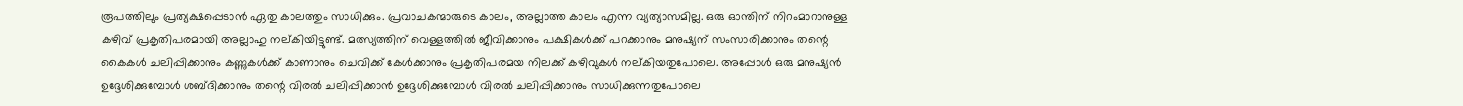രൂപത്തിലും പ്രത്യക്ഷപ്പെടാന്‍ ഏതു കാലത്തും സാധിക്കും. പ്രവാചകന്മാരുടെ കാലം, അല്ലാത്ത കാലം എന്ന വ്യത്യാസമില്ല. ഒരു ഓന്തിന്‌ നിറംമാറാനുള്ള കഴിവ്‌ പ്രകൃതിപരമായി അല്ലാഹു നല്‌കിയിട്ടുണ്ട്‌. മത്സ്യത്തിന്‌ വെള്ളത്തില്‍ ജീവിക്കാനും പക്ഷികള്‍ക്ക്‌ പറക്കാനും മനുഷ്യന്‌ സംസാരിക്കാനും തന്റെ കൈകള്‍ ചലിപ്പിക്കാനും കണ്ണുകള്‍ക്ക്‌ കാണാനും ചെവിക്ക്‌ കേള്‍ക്കാനും പ്രകൃതിപരമയ നിലക്ക്‌ കഴിവുകള്‍ നല്‌കിയതുപോലെ. അപ്പോള്‍ ഒരു മനുഷ്യന്‍ ഉദ്ദേശിക്കുമ്പോള്‍ ശബ്‌ദിക്കാനും തന്റെ വിരല്‍ ചലിപ്പിക്കാന്‍ ഉദ്ദേശിക്കുമ്പോള്‍ വിരല്‍ ചലിപ്പിക്കാനും സാധിക്കുന്നതുപോലെ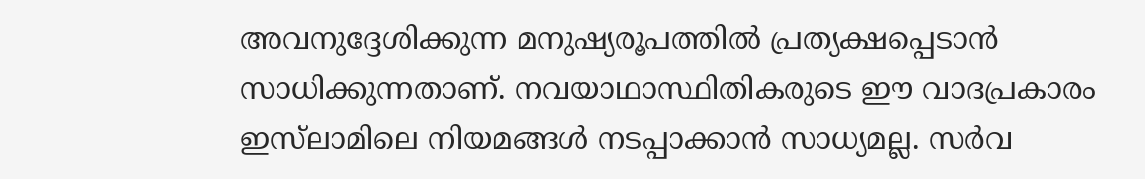അവനുദ്ദേശിക്കുന്ന മനുഷ്യരൂപത്തില്‍ പ്രത്യക്ഷപ്പെടാന്‍ സാധിക്കുന്നതാണ്‌. നവയാഥാസ്ഥിതികരുടെ ഈ വാദപ്രകാരം ഇസ്‌ലാമിലെ നിയമങ്ങള്‍ നടപ്പാക്കാന്‍ സാധ്യമല്ല. സര്‍വ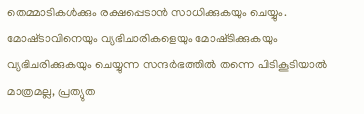തെമ്മാടികള്‍ക്കും രക്ഷപ്പെടാന്‍ സാധിക്കുകയും ചെയ്യും. മോഷ്‌ടാവിനെയും വ്യഭിചാരികളെയും മോഷ്‌ടിക്കുകയും വ്യഭിചരിക്കുകയും ചെയ്യുന്ന സന്ദര്‍ഭത്തില്‍ തന്നെ പിടികൂടിയാല്‍ മാത്രമല്ല, പ്രത്യുത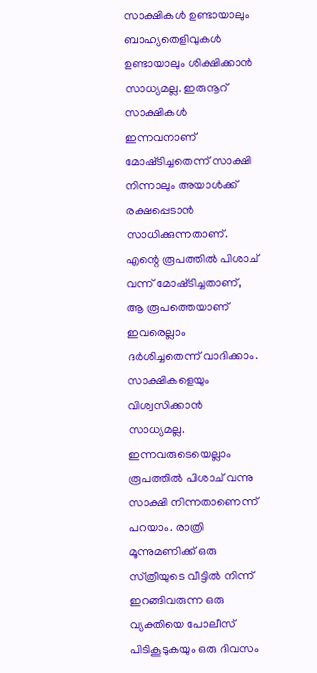സാക്ഷികള്‍ ഉണ്ടായാലും ബാഹ്യതെളിവുകള്‍ ഉണ്ടായാലും ശിക്ഷിക്കാന്‍ സാധ്യമല്ല. ഇരുനൂറ്‌ സാക്ഷികള്‍ ഇന്നവനാണ്‌ മോഷ്‌ടിച്ചതെന്ന്‌ സാക്ഷി നിന്നാലും അയാള്‍ക്ക്‌ രക്ഷപ്പെടാന്‍ സാധിക്കുന്നതാണ്‌. എന്റെ രൂപത്തില്‍ പിശാച്‌ വന്ന്‌ മോഷ്‌ടിച്ചതാണ്‌, ആ രൂപത്തെയാണ്‌ ഇവരെല്ലാം ദര്‍ശിച്ചതെന്ന്‌ വാദിക്കാം. സാക്ഷികളെയും വിശ്വസിക്കാന്‍ സാധ്യമല്ല.   ഇന്നവരുടെയെല്ലാം രൂപത്തില്‍ പിശാച്‌ വന്നു സാക്ഷി നിന്നതാണെന്ന്‌ പറയാം. രാത്രി മൂന്നുമണിക്ക്‌ ഒരു സ്‌ത്രീയുടെ വീട്ടില്‍ നിന്ന്‌ ഇറങ്ങിവരുന്ന ഒരു വ്യക്തിയെ പോലീസ്‌ പിടികൂടുകയും ഒരു ദിവസം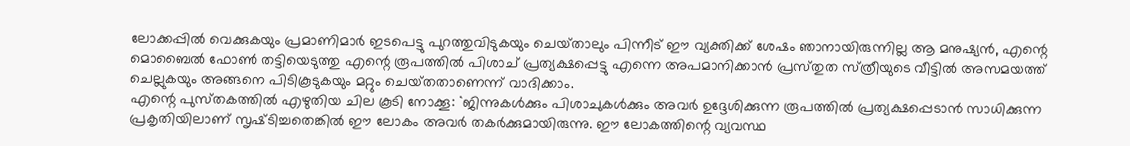ലോക്കപ്പില്‍ വെക്കുകയും പ്രമാണിമാര്‍ ഇടപെട്ടു പുറത്തുവിടുകയും ചെയ്‌താലും പിന്നീട്‌ ഈ വ്യക്തിക്ക്‌ ശേഷം ഞാനായിരുന്നില്ല ആ മനുഷ്യന്‍, എന്റെ മൊബൈല്‍ ഫോണ്‍ തട്ടിയെടുത്തു എന്റെ രൂപത്തില്‍ പിശാച്‌ പ്രത്യക്ഷപ്പെട്ടു എന്നെ അപമാനിക്കാന്‍ പ്രസ്‌തുത സ്‌ത്രീയുടെ വീട്ടില്‍ അസമയത്ത്‌ ചെല്ലുകയും അങ്ങനെ പിടികൂടുകയും മറ്റും ചെയ്‌തതാണെന്ന്‌ വാദിക്കാം.
എന്റെ പുസ്‌തകത്തില്‍ എഴുതിയ ചില കൂടി നോക്കൂ: ``ജിന്നുകള്‍ക്കും പിശാചുകള്‍ക്കും അവര്‍ ഉദ്ദേശിക്കുന്ന രൂപത്തില്‍ പ്രത്യക്ഷപ്പെടാന്‍ സാധിക്കുന്ന പ്രകൃതിയിലാണ്‌ സൃഷ്‌ടിച്ചതെങ്കില്‍ ഈ ലോകം അവര്‍ തകര്‍ക്കുമായിരുന്നു. ഈ ലോകത്തിന്റെ വ്യവസ്ഥ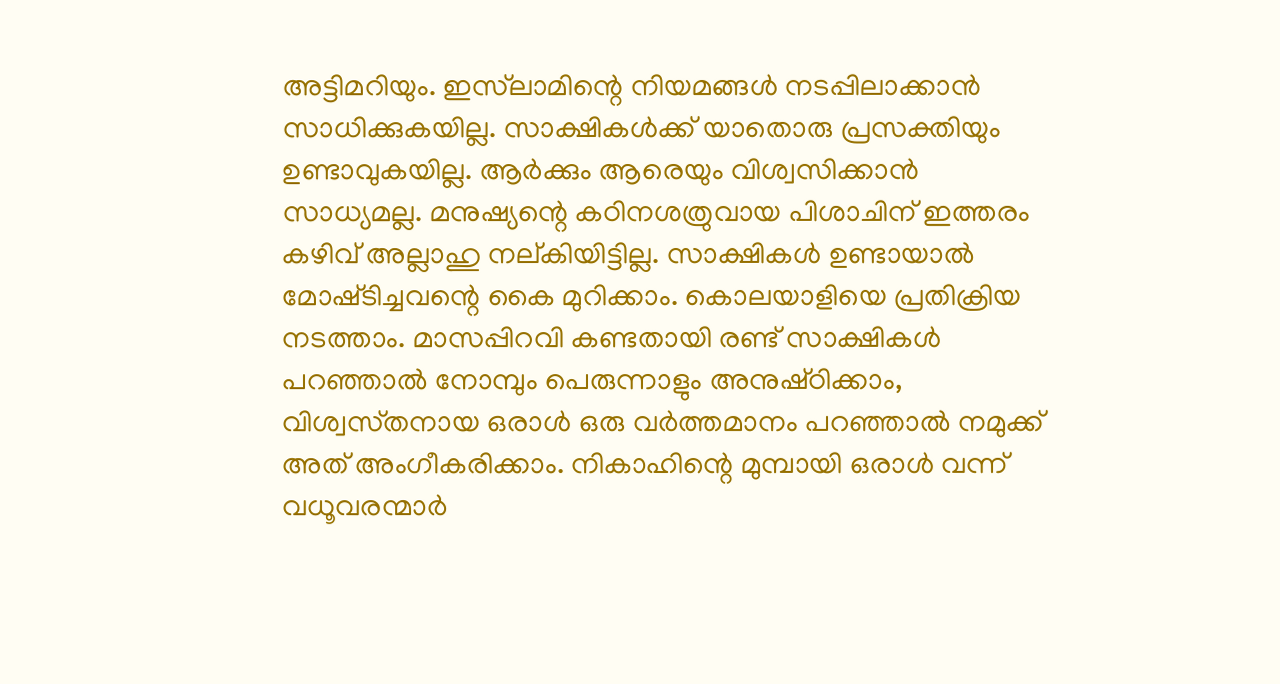അട്ടിമറിയും. ഇസ്‌ലാമിന്റെ നിയമങ്ങള്‍ നടപ്പിലാക്കാന്‍ സാധിക്കുകയില്ല. സാക്ഷികള്‍ക്ക്‌ യാതൊരു പ്രസക്തിയും ഉണ്ടാവുകയില്ല. ആര്‍ക്കും ആരെയും വിശ്വസിക്കാന്‍ സാധ്യമല്ല. മനുഷ്യന്റെ കഠിനശത്രുവായ പിശാചിന്‌ ഇത്തരം കഴിവ്‌ അല്ലാഹു നല്‌കിയിട്ടില്ല. സാക്ഷികള്‍ ഉണ്ടായാല്‍ മോഷ്‌ടിച്ചവന്റെ കൈ മുറിക്കാം. കൊലയാളിയെ പ്രതിക്രിയ നടത്താം. മാസപ്പിറവി കണ്ടതായി രണ്ട്‌ സാക്ഷികള്‍ പറഞ്ഞാല്‍ നോമ്പും പെരുന്നാളും അനുഷ്‌ഠിക്കാം, വിശ്വസ്‌തനായ ഒരാള്‍ ഒരു വര്‍ത്തമാനം പറഞ്ഞാല്‍ നമുക്ക്‌ അത്‌ അംഗീകരിക്കാം. നികാഹിന്റെ മുമ്പായി ഒരാള്‍ വന്ന്‌ വധൂവരന്മാര്‍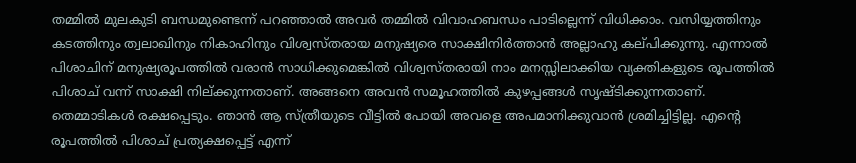തമ്മില്‍ മുലകുടി ബന്ധമുണ്ടെന്ന്‌ പറഞ്ഞാല്‍ അവര്‍ തമ്മില്‍ വിവാഹബന്ധം പാടില്ലെന്ന്‌ വിധിക്കാം. വസിയ്യത്തിനും കടത്തിനും ത്വലാഖിനും നികാഹിനും വിശ്വസ്‌തരായ മനുഷ്യരെ സാക്ഷിനിര്‍ത്താന്‍ അല്ലാഹു കല്‌പിക്കുന്നു. എന്നാല്‍ പിശാചിന്‌ മനുഷ്യരൂപത്തില്‍ വരാന്‍ സാധിക്കുമെങ്കില്‍ വിശ്വസ്‌തരായി നാം മനസ്സിലാക്കിയ വ്യക്തികളുടെ രൂപത്തില്‍ പിശാച്‌ വന്ന്‌ സാക്ഷി നില്‌ക്കുന്നതാണ്‌. അങ്ങനെ അവന്‍ സമൂഹത്തില്‍ കുഴപ്പങ്ങള്‍ സൃഷ്‌ടിക്കുന്നതാണ്‌. തെമ്മാടികള്‍ രക്ഷപ്പെടും. ഞാന്‍ ആ സ്‌ത്രീയുടെ വീട്ടില്‍ പോയി അവളെ അപമാനിക്കുവാന്‍ ശ്രമിച്ചിട്ടില്ല. എന്റെ രൂപത്തില്‍ പിശാച്‌ പ്രത്യക്ഷപ്പെട്ട്‌ എന്ന്‌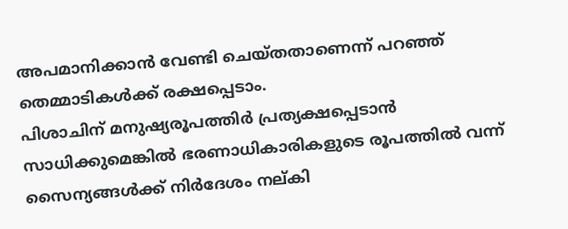അപമാനിക്കാന്‍ വേണ്ടി ചെയ്‌തതാണെന്ന്‌ പറഞ്ഞ്‌ തെമ്മാടികള്‍ക്ക്‌ രക്ഷപ്പെടാം.
പിശാചിന്‌ മനുഷ്യരൂപത്തിര്‍ പ്രത്യക്ഷപ്പെടാന്‍ സാധിക്കുമെങ്കില്‍ ഭരണാധികാരികളുടെ രൂപത്തില്‍ വന്ന്‌ സൈന്യങ്ങള്‍ക്ക്‌ നിര്‍ദേശം നല്‌കി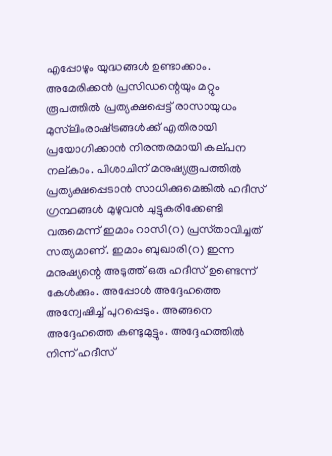എപ്പോഴും യുദ്ധങ്ങള്‍ ഉണ്ടാക്കാം. അമേരിക്കന്‍ പ്രസിഡന്റെയും മറ്റും രൂപത്തില്‍ പ്രത്യക്ഷപ്പെട്ട്‌ രാസായുധം മുസ്‌ലിംരാഷ്‌ട്രങ്ങള്‍ക്ക്‌ എതിരായി പ്രയോഗിക്കാന്‍ നിരന്തരമായി കല്‌പന നല്‌കാം. പിശാചിന്‌ മനുഷ്യരൂപത്തില്‍ പ്രത്യക്ഷപ്പെടാന്‍ സാധിക്കുമെങ്കില്‍ ഹദീസ്‌ ഗ്രന്ഥങ്ങള്‍ മുഴുവന്‍ ചുട്ടുകരിക്കേണ്ടി വരുമെന്ന്‌ ഇമാം റാസി(റ) പ്രസ്‌താവിച്ചത്‌ സത്യമാണ്‌. ഇമാം ബുഖാരി(റ) ഇന്ന മനുഷ്യന്റെ അടുത്ത്‌ ഒരു ഹദീസ്‌ ഉണ്ടെന്ന്‌ കേള്‍ക്കും. അപ്പോള്‍ അദ്ദേഹത്തെ അന്വേഷിച്ച്‌ പുറപ്പെടും. അങ്ങനെ അദ്ദേഹത്തെ കണ്ടുമുട്ടും. അദ്ദേഹത്തില്‍ നിന്ന്‌ ഹദീസ്‌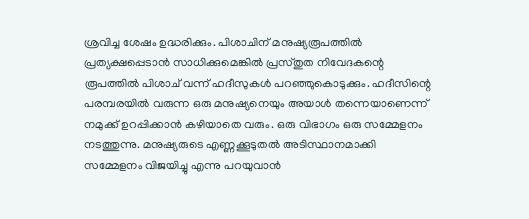ശ്രവിച്ച ശേഷം ഉദ്ധരിക്കും. പിശാചിന്‌ മനുഷ്യരൂപത്തില്‍ പ്രത്യക്ഷപ്പെടാന്‍ സാധിക്കുമെങ്കില്‍ പ്രസ്‌തുത നിവേദകന്റെ രൂപത്തില്‍ പിശാച്‌ വന്ന്‌ ഹദീസുകള്‍ പറഞ്ഞുകൊടുക്കും. ഹദീസിന്റെ പരമ്പരയില്‍ വരുന്ന ഒരു മനുഷ്യനെയും അയാള്‍ തന്നെയാണെന്ന്‌ നമുക്ക്‌ ഉറപ്പിക്കാന്‍ കഴിയാതെ വരും. ഒരു വിഭാഗം ഒരു സമ്മേളനം നടത്തുന്നു. മനുഷ്യരുടെ എണ്ണക്കൂടുതല്‍ അടിസ്ഥാനമാക്കി സമ്മേളനം വിജയിച്ചു എന്നു പറയുവാന്‍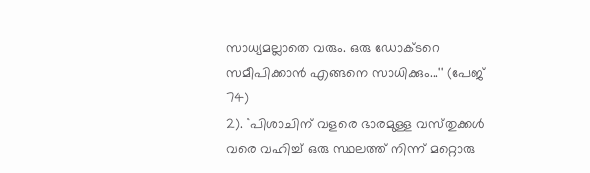സാധ്യമല്ലാതെ വരും. ഒരു ഡോക്‌ടറെ സമീപിക്കാന്‍ എങ്ങനെ സാധിക്കും...'' (പേജ്‌ 74)
2). ``പിശാചിന്‌ വളരെ ഭാരമുള്ള വസ്‌തുക്കള്‍ വരെ വഹിച്ച്‌ ഒരു സ്ഥലത്ത്‌ നിന്ന്‌ മറ്റൊരു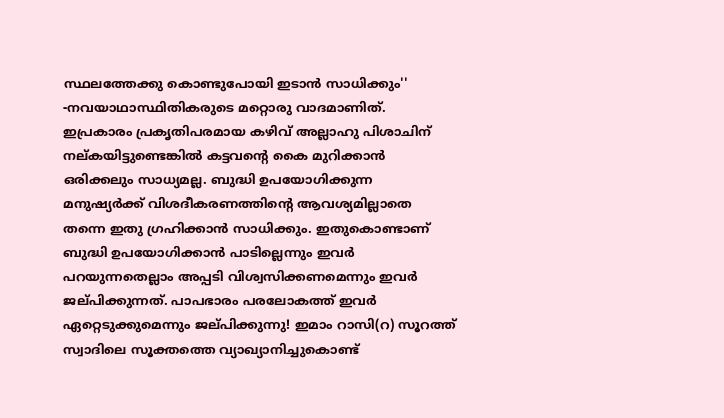സ്ഥലത്തേക്കു കൊണ്ടുപോയി ഇടാന്‍ സാധിക്കും'' -നവയാഥാസ്ഥിതികരുടെ മറ്റൊരു വാദമാണിത്‌. ഇപ്രകാരം പ്രകൃതിപരമായ കഴിവ്‌ അല്ലാഹു പിശാചിന്‌ നല്‌കയിട്ടുണ്ടെങ്കില്‍ കട്ടവന്റെ കൈ മുറിക്കാന്‍ ഒരിക്കലും സാധ്യമല്ല. ബുദ്ധി ഉപയോഗിക്കുന്ന മനുഷ്യര്‍ക്ക്‌ വിശദീകരണത്തിന്റെ ആവശ്യമില്ലാതെ തന്നെ ഇതു ഗ്രഹിക്കാന്‍ സാധിക്കും. ഇതുകൊണ്ടാണ്‌ ബുദ്ധി ഉപയോഗിക്കാന്‍ പാടില്ലെന്നും ഇവര്‍ പറയുന്നതെല്ലാം അപ്പടി വിശ്വസിക്കണമെന്നും ഇവര്‍ ജല്‌പിക്കുന്നത്‌. പാപഭാരം പരലോകത്ത്‌ ഇവര്‍ ഏറ്റെടുക്കുമെന്നും ജല്‌പിക്കുന്നു! ഇമാം റാസി(റ) സൂറത്ത്‌ സ്വാദിലെ സൂക്തത്തെ വ്യാഖ്യാനിച്ചുകൊണ്ട്‌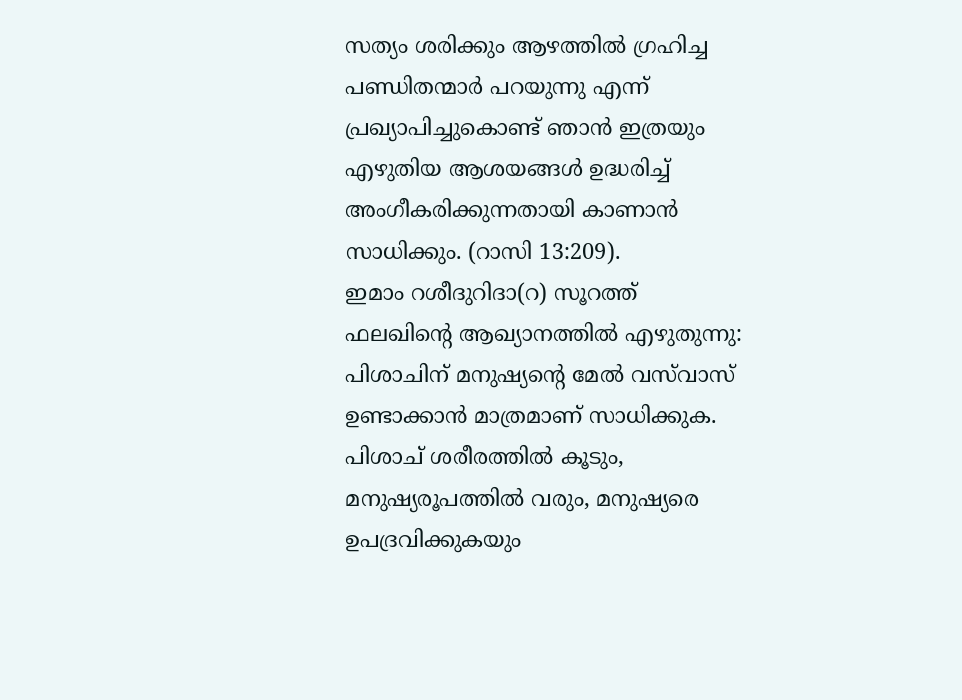സത്യം ശരിക്കും ആഴത്തില്‍ ഗ്രഹിച്ച പണ്ഡിതന്മാര്‍ പറയുന്നു എന്ന്‌ പ്രഖ്യാപിച്ചുകൊണ്ട്‌ ഞാന്‍ ഇത്രയും എഴുതിയ ആശയങ്ങള്‍ ഉദ്ധരിച്ച്‌ അംഗീകരിക്കുന്നതായി കാണാന്‍ സാധിക്കും. (റാസി 13:209).
ഇമാം റശീദുറിദാ(റ) സൂറത്ത്‌ ഫലഖിന്റെ ആഖ്യാനത്തില്‍ എഴുതുന്നു: പിശാചിന്‌ മനുഷ്യന്റെ മേല്‍ വസ്‌വാസ്‌ ഉണ്ടാക്കാന്‍ മാത്രമാണ്‌ സാധിക്കുക. പിശാച്‌ ശരീരത്തില്‍ കൂടും, മനുഷ്യരൂപത്തില്‍ വരും, മനുഷ്യരെ ഉപദ്രവിക്കുകയും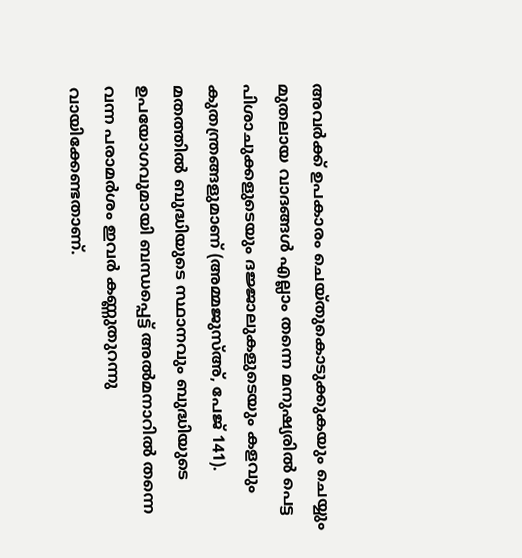അവര്‍ക്ക്‌ ഉപകാരം ചെയ്‌തുകൊടുക്കുകയും ചെയ്യും മുതലായ വാദങ്ങള്‍ എല്ലാം തന്നെ മനുഷ്യരില്‍ പെട്ട പിശാചുക്കളുടെയും ദജ്ജാലുകളുടെയും കളവും കുതന്ത്രങ്ങളുമാണ്‌ (അമ്മജുസ്‌അ്‌, പേജ്‌ 141). മതത്തില്‍ ബുദ്ധിയുടെ സ്ഥാനവും ബുദ്ധിയുടെ ഉപയോഗവുമായി ബന്ധപ്പെട്ട്‌ അല്‍മനാറില്‍ തന്നെ വന്ന പരാമര്‍ശം ഇവര്‍ കണ്ണുതുറന്നു വായിക്കേണ്ടതാണ്‌.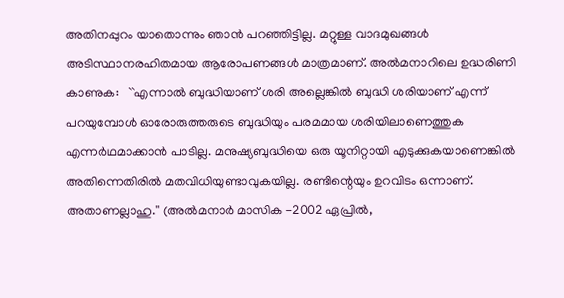അതിനപ്പുറം യാതൊന്നും ഞാന്‍ പറഞ്ഞിട്ടില്ല. മറ്റുള്ള വാദമുഖങ്ങള്‍ അടിസ്ഥാനരഹിതമായ ആരോപണങ്ങള്‍ മാത്രമാണ്‌. അല്‍മനാറിലെ ഉദ്ധരിണി കാണുക:   ``എന്നാല്‍ ബുദ്ധിയാണ്‌ ശരി അല്ലെങ്കില്‍ ബുദ്ധി ശരിയാണ്‌ എന്ന്‌ പറയുമ്പോള്‍ ഓരോരുത്തരുടെ ബുദ്ധിയും പരമമായ ശരിയിലാണെത്തുക എന്നര്‍ഥമാക്കാന്‍ പാടില്ല. മനുഷ്യബുദ്ധിയെ ഒരു യൂനിറ്റായി എടുക്കുകയാണെങ്കില്‍ അതിന്നെതിരില്‍ മതവിധിയുണ്ടാവുകയില്ല. രണ്ടിന്റെയും ഉറവിടം ഒന്നാണ്‌. അതാണല്ലാഹു.'' (അല്‍മനാര്‍ മാസിക -2002 ഏപ്രില്‍,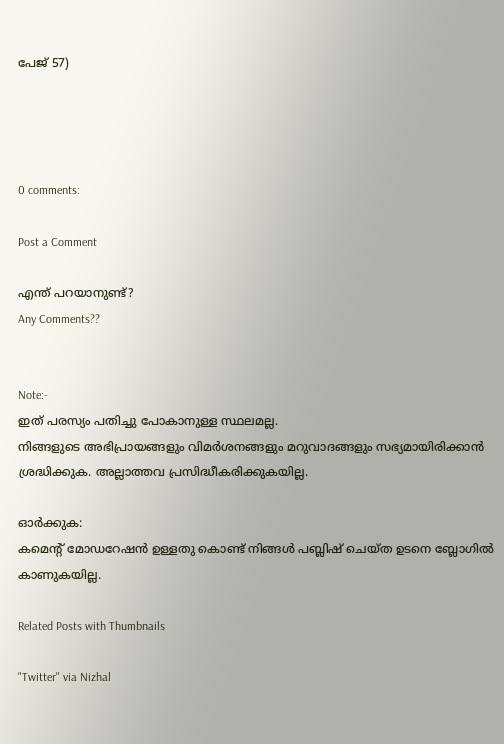പേജ്‌ 57)




0 comments:

Post a Comment

എന്ത് പറയാനുണ്ട്?
Any Comments??


Note:-
ഇത് പരസ്യം പതിച്ചു പോകാനുള്ള സ്ഥലമല്ല.
നിങ്ങളുടെ അഭിപ്രായങ്ങളും വിമർശനങ്ങളും മറുവാദങ്ങളും സഭ്യമായിരിക്കാൻ ശ്രദ്ധിക്കുക. അല്ലാത്തവ പ്രസിദ്ധീകരിക്കുകയില്ല.

ഓർക്കുക:
കമെന്റ് മോഡറേഷൻ ഉള്ളതു കൊണ്ട് നിങ്ങൾ പബ്ലിഷ് ചെയ്ത ഉടനെ ബ്ലോഗിൽ കാണുകയില്ല.

Related Posts with Thumbnails

"Twitter" via Nizhal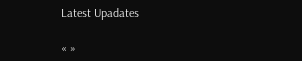Latest Upadates

« »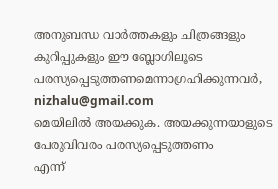അനുബന്ധ വാര്‍ത്തകളും ചിത്രങ്ങളും കുറിപ്പുകളും ഈ ബ്ലോഗിലൂടെ പരസ്യപ്പെടുത്തണമെന്നാഗ്രഹിക്കുന്നവര്‍,
nizhalu@gmail.com
മെയിലില്‍ അയക്കുക. അയക്കുന്നയാളുടെ പേരുവിവരം പരസ്യപ്പെടുത്തണം
എന്ന്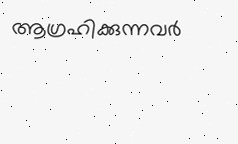ആഗ്രഹിക്കുന്നവര്‍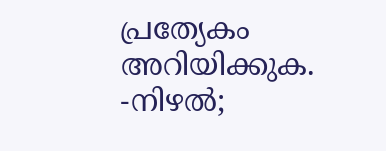പ്രത്യേകം അറിയിക്കുക.
-നിഴല്‍;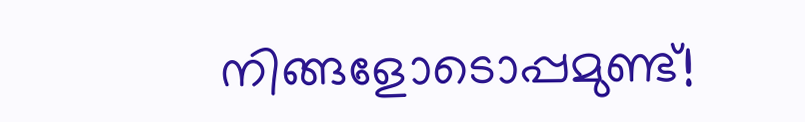നിങ്ങളോടൊപ്പമുണ്ട്!